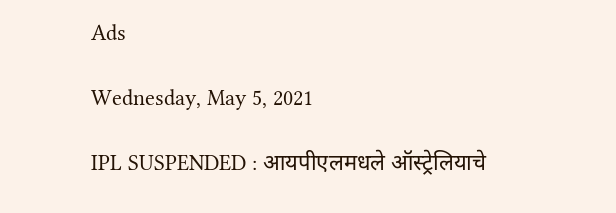Ads

Wednesday, May 5, 2021

IPL SUSPENDED : आयपीएलमधले ऑस्ट्रेलियाचे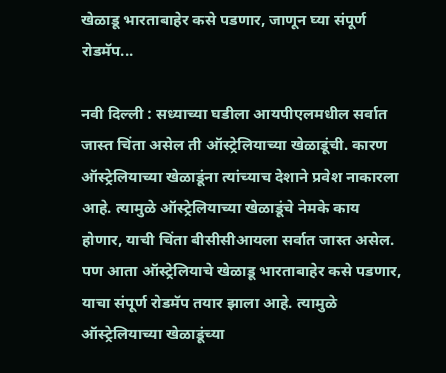खेळाडू भारताबाहेर कसे पडणार, जाणून घ्या संपूर्ण रोडमॅप...

नवी दिल्ली : सध्याच्या घडीला आयपीएलमधील सर्वात जास्त चिंता असेल ती ऑस्ट्रेलियाच्या खेळाडूंची. कारण ऑस्ट्रेलियाच्या खेळाडूंना त्यांच्याच देशाने प्रवेश नाकारला आहे. त्यामुळे ऑस्ट्रेलियाच्या खेळाडूंचे नेमके काय होणार, याची चिंता बीसीसीआयला सर्वात जास्त असेल. पण आता ऑस्ट्रेलियाचे खेळाडू भारताबाहेर कसे पडणार, याचा संपूर्ण रोडमॅप तयार झाला आहे. त्यामुळे ऑस्ट्रेलियाच्या खेळाडूंच्या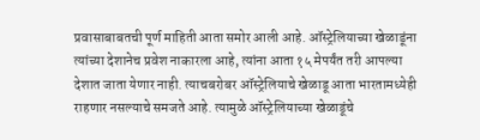प्रवासाबाबतची पूर्ण माहिती आता समोर आली आहे. ऑस्ट्रेलियाच्या खेळाडूंना त्यांच्या देशानेच प्रवेश नाकारला आहे, त्यांना आता १५ मेपर्यंत तरी आपल्या देशात जाता येणार नाही. त्याचबरोबर ऑस्ट्रेलियाचे खेळाडू आता भारतामध्येही राहणार नसल्याचे समजते आहे. त्यामुळे ऑस्ट्रेलियाच्या खेळाडूंचे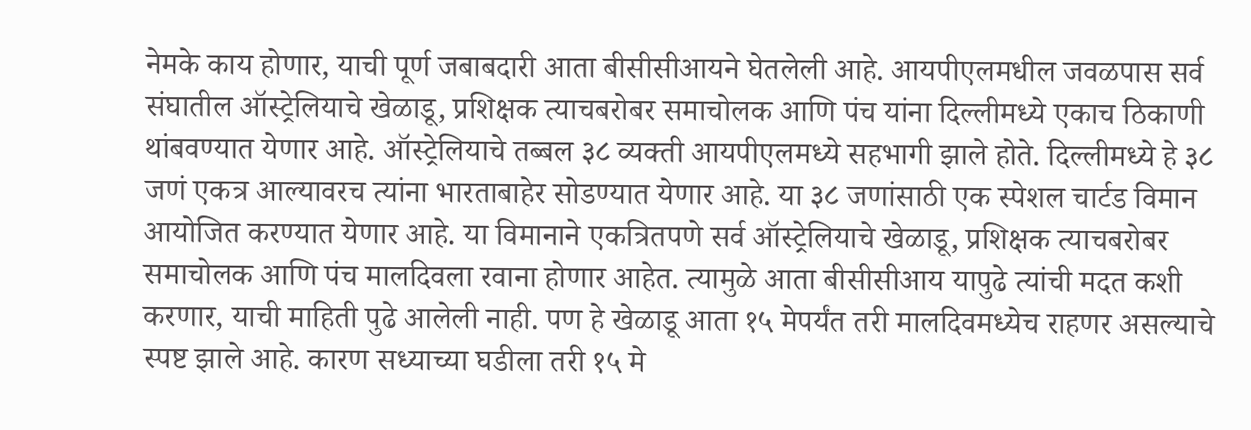नेमके काय होणार, याची पूर्ण जबाबदारी आता बीसीसीआयने घेतलेली आहे. आयपीएलमधील जवळपास सर्व संघातील ऑस्ट्रेलियाचे खेळाडू, प्रशिक्षक त्याचबरोबर समाचोलक आणि पंच यांना दिल्लीमध्ये एकाच ठिकाणी थांबवण्यात येणार आहे. ऑस्ट्रेलियाचे तब्बल ३८ व्यक्ती आयपीएलमध्ये सहभागी झाले होते. दिल्लीमध्ये हे ३८ जणं एकत्र आल्यावरच त्यांना भारताबाहेर सोडण्यात येणार आहे. या ३८ जणांसाठी एक स्पेशल चार्टड विमान आयोजित करण्यात येणार आहे. या विमानाने एकत्रितपणे सर्व ऑस्ट्रेलियाचे खेळाडू, प्रशिक्षक त्याचबरोबर समाचोलक आणि पंच मालदिवला रवाना होणार आहेत. त्यामुळे आता बीसीसीआय यापुढे त्यांची मदत कशी करणार, याची माहिती पुढे आलेली नाही. पण हे खेळाडू आता १५ मेपर्यंत तरी मालदिवमध्येच राहणर असल्याचे स्पष्ट झाले आहे. कारण सध्याच्या घडीला तरी १५ मे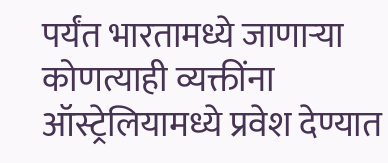पर्यंत भारतामध्ये जाणाऱ्या कोणत्याही व्यक्तींना ऑस्ट्रेलियामध्ये प्रवेश देण्यात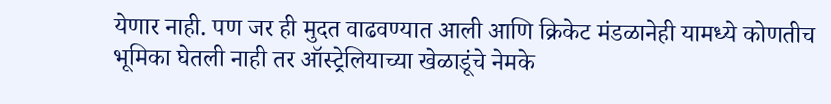येणार नाही. पण जर ही मुदत वाढवण्यात आली आणि क्रिकेट मंडळानेही यामध्ये कोणतीच भूमिका घेतली नाही तर ऑस्ट्रेलियाच्या खेळाडूंचे नेमके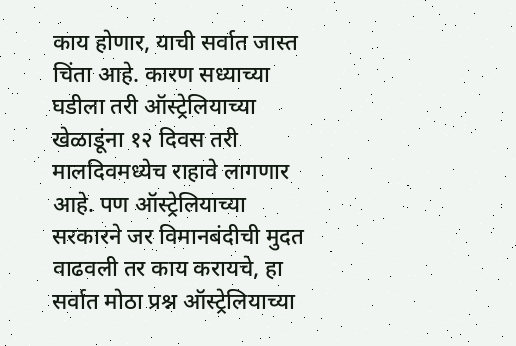काय होणार, याची सर्वात जास्त चिंता आहे. कारण सध्याच्या घडीला तरी ऑस्ट्रेलियाच्या खेळाडूंना १२ दिवस तरी मालदिवमध्येच राहावे लागणार आहे. पण ऑस्ट्रेलियाच्या सरकारने जर विमानबंदीची मुदत वाढवली तर काय करायचे, हा सर्वात मोठा प्रश्न ऑस्ट्रेलियाच्या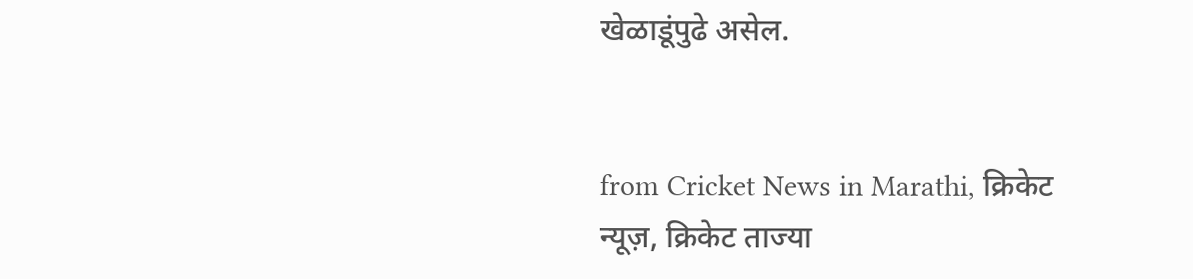खेळाडूंपुढे असेल.


from Cricket News in Marathi, क्रिकेट न्यूज़, क्रिकेट ताज्या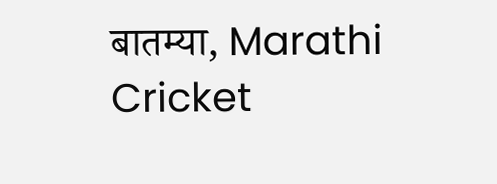बातम्या, Marathi Cricket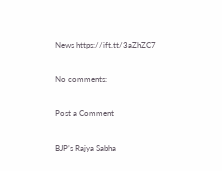News https://ift.tt/3aZhZC7

No comments:

Post a Comment

BJP’s Rajya Sabha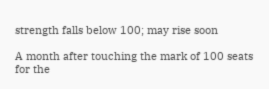strength falls below 100; may rise soon

A month after touching the mark of 100 seats for the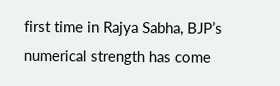first time in Rajya Sabha, BJP’s numerical strength has come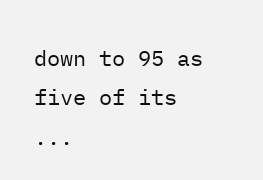down to 95 as five of its ...